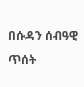በሱዳን ሰብዓዊ ጥሰት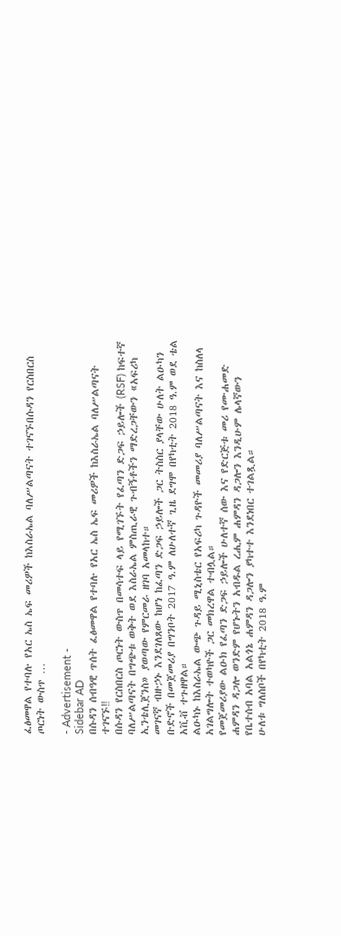ፈፅመዋል የተባሉ የአር ኤስ ኤፍ መሪዎች ከእስራኤል ባለሥልጣናት ተገናኙበሱዳን የርስበርስ ጦርነት ውስጥ …

- Advertisement -
Sidebar AD
በሱዳን ሰብዓዊ ጥሰት ፈፅመዋል የተባሉ የአር ኤስ ኤፍ መሪዎች ከእስራኤል ባለሥልጣናት ተገናኙ‼
በሱዳን የርስበርስ ጦርነት ውስጥ በመሳተፍ ላይ የሚገኙት የፈጣን ድጋፍ ኃይሎች (RSF) ከፍተኛ ባለሥልጣናት በግጭቱ ወቅት ወደ እስራኤል ምስጢራዊ ጉብኝቶችን ማድረጋቸውን «አፍሪካ ኢንቴሊጀንስ» ያወጣው የምርመራ ዘገባ አመላከተ።
መገናኛ ብዙኃኑ እንደገለጸው ከሆነ ከፈጣን ድጋፍ ኃይሎች ጋር ትስስር ያላቸው ሁለት ልዑካን ቡድኖች በመጀመሪያ በግንቦት 2017 ዓ.ም ለሁለተኛ ጊዜ ደግሞ በየካቲት 2018 ዓ.ም ወደ ቴል አቪቭ ተጉዘዋል።
ልዑካኑ ከእስራኤል ውጭ ጉዳይ ሚኒስቴር የአፍሪካ ጉዳዮች መመሪያ ባለሥልጣናት እና ከስለላ አገልግሎት ተወካዮች ጋር መክረዋል ተብሏል።
የመጀመሪያው ልዑክ የፈጣን ድጋፍ ኃይሎች ሁለተኛ ሰው እና የድርጅቱ መሪ የሙሐመድ ሐምዳን ዳጋሎ ወንድም የሆኑትን አብዱል ረሒም ሐምዳን ዳጋሎን እንዲሁም ሌላኛውን የቤተሰብ አባል አልጎኔ ሐምዳን ዳጋሎን ያካተተ እንደነበር ተገልጿል።
ሁለቱ ግለሰቦች በየካቲት 2018 ዓ.ም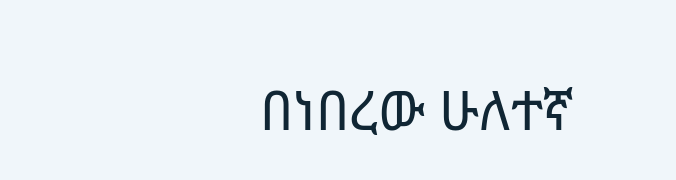በነበረው ሁለተኛ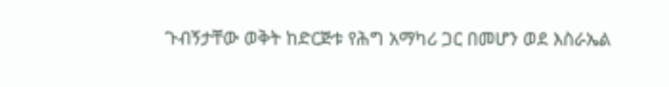ጉብኝታቸው ወቅት ከድርጅቱ የሕግ አማካሪ ጋር በመሆን ወደ እስራኤል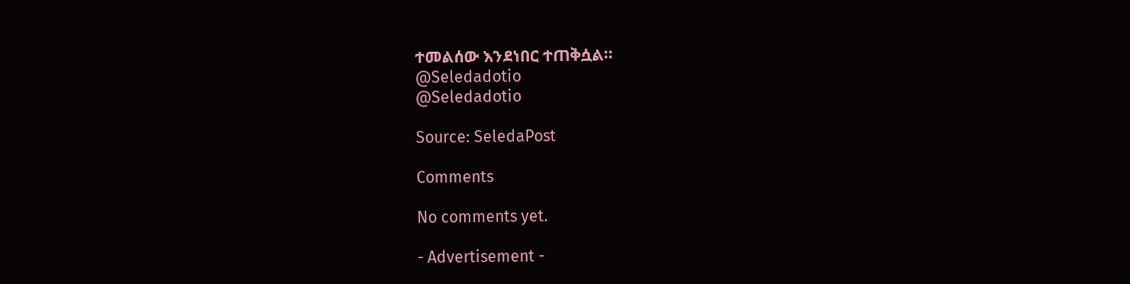ተመልሰው እንደነበር ተጠቅሷል።
@Seledadotio
@Seledadotio

Source: SeledaPost

Comments

No comments yet.

- Advertisement -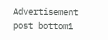Advertisement post bottom1